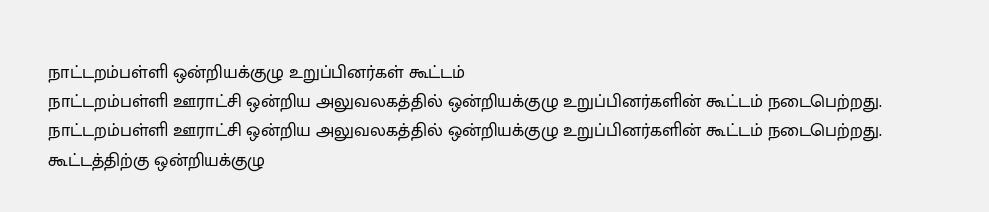நாட்டறம்பள்ளி ஒன்றியக்குழு உறுப்பினர்கள் கூட்டம்
நாட்டறம்பள்ளி ஊராட்சி ஒன்றிய அலுவலகத்தில் ஒன்றியக்குழு உறுப்பினர்களின் கூட்டம் நடைபெற்றது.
நாட்டறம்பள்ளி ஊராட்சி ஒன்றிய அலுவலகத்தில் ஒன்றியக்குழு உறுப்பினர்களின் கூட்டம் நடைபெற்றது.
கூட்டத்திற்கு ஒன்றியக்குழு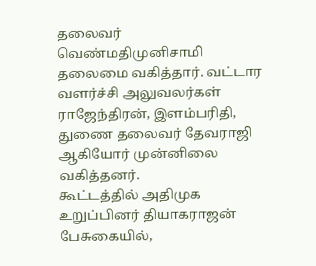தலைவர் வெண்மதிமுனிசாமி தலைமை வகித்தார். வட்டார வளர்ச்சி அலுவலர்கள் ராஜேந்திரன், இளம்பரிதி, துணை தலைவர் தேவராஜி ஆகியோர் முன்னிலை வகித்தனர்.
கூட்டத்தில் அதிமுக உறுப்பினர் தியாகராஜன் பேசுகையில்,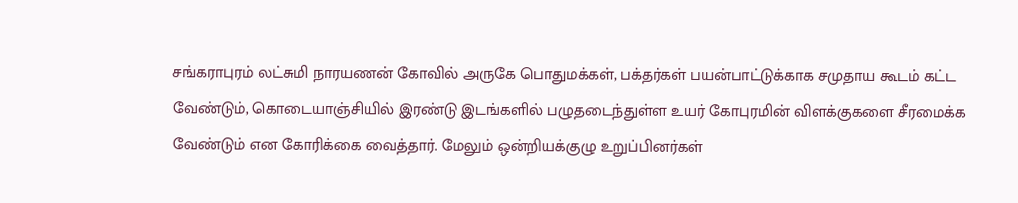சங்கராபுரம் லட்சுமி நாரயணன் கோவில் அருகே பொதுமக்கள், பக்தர்கள் பயன்பாட்டுக்காக சமுதாய கூடம் கட்ட வேண்டும், கொடையாஞ்சியில் இரண்டு இடங்களில் பழுதடைந்துள்ள உயர் கோபுரமின் விளக்குகளை சீரமைக்க வேண்டும் என கோரிக்கை வைத்தார். மேலும் ஒன்றியக்குழு உறுப்பினர்கள்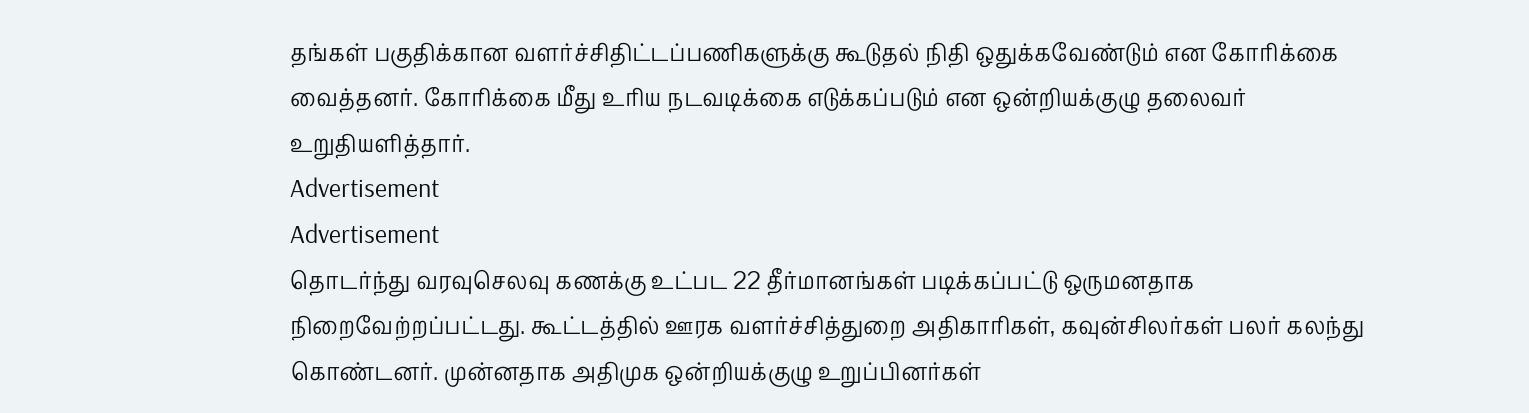தங்கள் பகுதிக்கான வளர்ச்சிதிட்டப்பணிகளுக்கு கூடுதல் நிதி ஒதுக்கவேண்டும் என கோரிக்கை வைத்தனர். கோரிக்கை மீது உரிய நடவடிக்கை எடுக்கப்படும் என ஒன்றியக்குழு தலைவர் உறுதியளித்தார்.
Advertisement
Advertisement
தொடர்ந்து வரவுசெலவு கணக்கு உட்பட 22 தீர்மானங்கள் படிக்கப்பட்டு ஒருமனதாக நிறைவேற்றப்பட்டது. கூட்டத்தில் ஊரக வளர்ச்சித்துறை அதிகாரிகள், கவுன்சிலர்கள் பலர் கலந்து கொண்டனர். முன்னதாக அதிமுக ஒன்றியக்குழு உறுப்பினர்கள்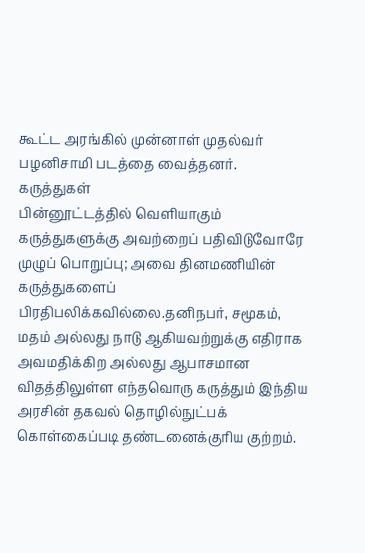கூட்ட அரங்கில் முன்னாள் முதல்வர் பழனிசாமி படத்தை வைத்தனர்.
கருத்துகள்
பின்னூட்டத்தில் வெளியாகும் கருத்துகளுக்கு அவற்றைப் பதிவிடுவோரே முழுப் பொறுப்பு; அவை தினமணியின் கருத்துகளைப் பிரதிபலிக்கவில்லை.தனிநபர், சமூகம், மதம் அல்லது நாடு ஆகியவற்றுக்கு எதிராக அவமதிக்கிற அல்லது ஆபாசமான விதத்திலுள்ள எந்தவொரு கருத்தும் இந்திய அரசின் தகவல் தொழில்நுட்பக் கொள்கைப்படி தண்டனைக்குரிய குற்றம்.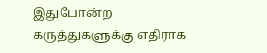இதுபோன்ற கருத்துகளுக்கு எதிராக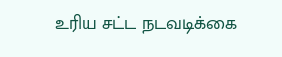உரிய சட்ட நடவடிக்கை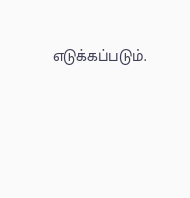எடுக்கப்படும்.